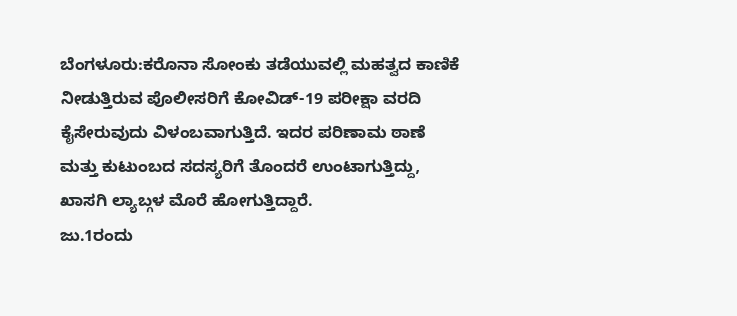ಬೆಂಗಳೂರು:ಕರೊನಾ ಸೋಂಕು ತಡೆಯುವಲ್ಲಿ ಮಹತ್ವದ ಕಾಣಿಕೆ ನೀಡುತ್ತಿರುವ ಪೊಲೀಸರಿಗೆ ಕೋವಿಡ್-19 ಪರೀಕ್ಷಾ ವರದಿ ಕೈಸೇರುವುದು ವಿಳಂಬವಾಗುತ್ತಿದೆ. ಇದರ ಪರಿಣಾಮ ಠಾಣೆ ಮತ್ತು ಕುಟುಂಬದ ಸದಸ್ಯರಿಗೆ ತೊಂದರೆ ಉಂಟಾಗುತ್ತಿದ್ದು, ಖಾಸಗಿ ಲ್ಯಾಬ್ಗಳ ಮೊರೆ ಹೋಗುತ್ತಿದ್ದಾರೆ.
ಜು.1ರಂದು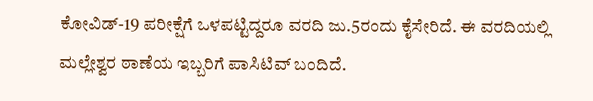ಕೋವಿಡ್-19 ಪರೀಕ್ಷೆಗೆ ಒಳಪಟ್ಟಿದ್ದರೂ ವರದಿ ಜು.5ರಂದು ಕೈಸೇರಿದೆ. ಈ ವರದಿಯಲ್ಲಿ ಮಲ್ಲೇಶ್ವರ ಠಾಣೆಯ ಇಬ್ಬರಿಗೆ ಪಾಸಿಟಿವ್ ಬಂದಿದೆ.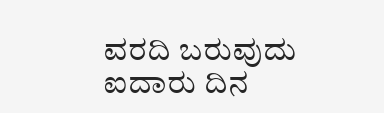ವರದಿ ಬರುವುದು ಐದಾರು ದಿನ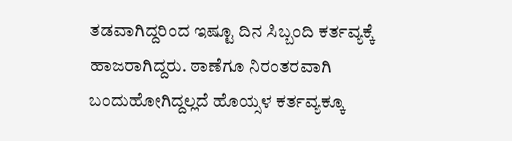ತಡವಾಗಿದ್ದರಿಂದ ಇಷ್ಟೂ ದಿನ ಸಿಬ್ಬಂದಿ ಕರ್ತವ್ಯಕ್ಕೆ ಹಾಜರಾಗಿದ್ದರು. ಠಾಣೆಗೂ ನಿರಂತರವಾಗಿ ಬಂದುಹೋಗಿದ್ದಲ್ಲದೆ ಹೊಯ್ಸಳ ಕರ್ತವ್ಯಕ್ಕೂ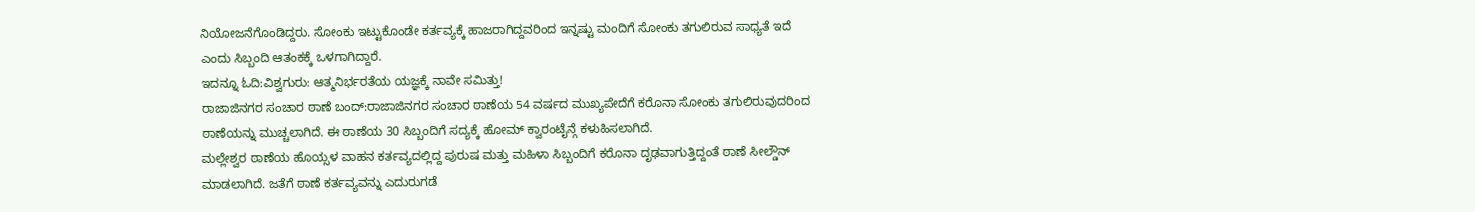ನಿಯೋಜನೆಗೊಂಡಿದ್ದರು. ಸೋಂಕು ಇಟ್ಟುಕೊಂಡೇ ಕರ್ತವ್ಯಕ್ಕೆ ಹಾಜರಾಗಿದ್ದವರಿಂದ ಇನ್ನಷ್ಟು ಮಂದಿಗೆ ಸೋಂಕು ತಗುಲಿರುವ ಸಾಧ್ಯತೆ ಇದೆ ಎಂದು ಸಿಬ್ಬಂದಿ ಆತಂಕಕ್ಕೆ ಒಳಗಾಗಿದ್ದಾರೆ.
ಇದನ್ನೂ ಓದಿ:ವಿಶ್ವಗುರು: ಆತ್ಮನಿರ್ಭರತೆಯ ಯಜ್ಞಕ್ಕೆ ನಾವೇ ಸಮಿತ್ತು!
ರಾಜಾಜಿನಗರ ಸಂಚಾರ ಠಾಣೆ ಬಂದ್:ರಾಜಾಜಿನಗರ ಸಂಚಾರ ಠಾಣೆಯ 54 ವರ್ಷದ ಮುಖ್ಯಪೇದೆಗೆ ಕರೊನಾ ಸೋಂಕು ತಗುಲಿರುವುದರಿಂದ ಠಾಣೆಯನ್ನು ಮುಚ್ಚಲಾಗಿದೆ. ಈ ಠಾಣೆಯ 30 ಸಿಬ್ಬಂದಿಗೆ ಸದ್ಯಕ್ಕೆ ಹೋಮ್ ಕ್ವಾರಂಟೈನ್ಗೆ ಕಳುಹಿಸಲಾಗಿದೆ.
ಮಲ್ಲೇಶ್ವರ ಠಾಣೆಯ ಹೊಯ್ಸಳ ವಾಹನ ಕರ್ತವ್ಯದಲ್ಲಿದ್ದ ಪುರುಷ ಮತ್ತು ಮಹಿಳಾ ಸಿಬ್ಬಂದಿಗೆ ಕರೊನಾ ದೃಢವಾಗುತ್ತಿದ್ದಂತೆ ಠಾಣೆ ಸೀಲ್ಡೌನ್ ಮಾಡಲಾಗಿದೆ. ಜತೆಗೆ ಠಾಣೆ ಕರ್ತವ್ಯವನ್ನು ಎದುರುಗಡೆ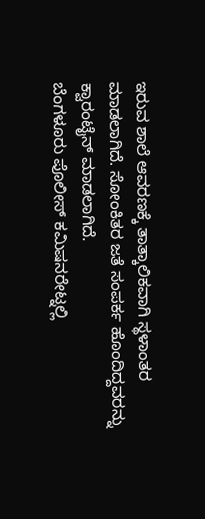ಇರುವ ಶಾಲೆ ಆವರಣಕ್ಕೆ ತಾತ್ಕಾಲಿಕವಾಗಿ ಸ್ಥಳಾಂತರ ಮಾಡಲಾಗಿದೆ. ಸೋಂಕಿತರ ಜತೆ ಸಂಪರ್ಕ ಹೊಂದಿದ್ದವರನ್ನು ಕ್ವಾರಂಟೈನ್ ಮಾಡಲಾಗಿದೆ.
ಬೆಂಗಳೂರು ಪೊಲೀಸ್ ಕಮಿಷನರೇಟ್ನಲ್ಲಿ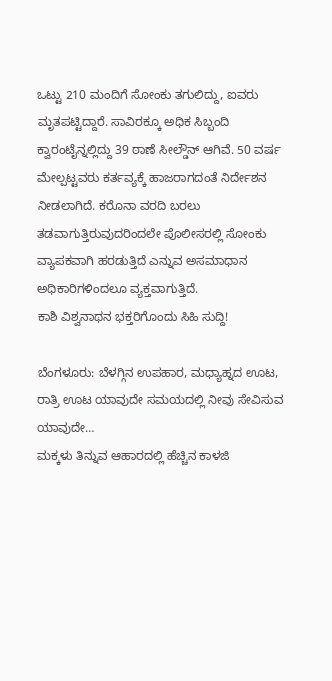ಒಟ್ಟು 210 ಮಂದಿಗೆ ಸೋಂಕು ತಗುಲಿದ್ದು, ಐವರು ಮೃತಪಟ್ಟಿದ್ದಾರೆ. ಸಾವಿರಕ್ಕೂ ಅಧಿಕ ಸಿಬ್ಬಂದಿ ಕ್ವಾರಂಟೈನ್ನಲ್ಲಿದ್ದು 39 ಠಾಣೆ ಸೀಲ್ಡೌನ್ ಆಗಿವೆ. 50 ವರ್ಷ ಮೇಲ್ಪಟ್ಟವರು ಕರ್ತವ್ಯಕ್ಕೆ ಹಾಜರಾಗದಂತೆ ನಿರ್ದೇಶನ ನೀಡಲಾಗಿದೆ. ಕರೊನಾ ವರದಿ ಬರಲು ತಡವಾಗುತ್ತಿರುವುದರಿಂದಲೇ ಪೊಲೀಸರಲ್ಲಿ ಸೋಂಕು ವ್ಯಾಪಕವಾಗಿ ಹರಡುತ್ತಿದೆ ಎನ್ನುವ ಅಸಮಾಧಾನ ಅಧಿಕಾರಿಗಳಿಂದಲೂ ವ್ಯಕ್ತವಾಗುತ್ತಿದೆ.
ಕಾಶಿ ವಿಶ್ವನಾಥನ ಭಕ್ತರಿಗೊಂದು ಸಿಹಿ ಸುದ್ದಿ!

ಬೆಂಗಳೂರು: ಬೆಳಗ್ಗಿನ ಉಪಹಾರ, ಮಧ್ಯಾಹ್ನದ ಊಟ, ರಾತ್ರಿ ಊಟ ಯಾವುದೇ ಸಮಯದಲ್ಲಿ ನೀವು ಸೇವಿಸುವ ಯಾವುದೇ…
ಮಕ್ಕಳು ತಿನ್ನುವ ಆಹಾರದಲ್ಲಿ ಹೆಚ್ಚಿನ ಕಾಳಜಿ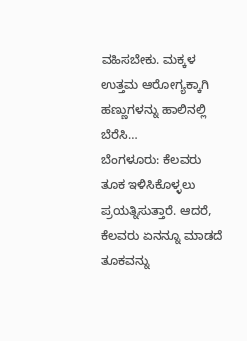ವಹಿಸಬೇಕು. ಮಕ್ಕಳ ಉತ್ತಮ ಆರೋಗ್ಯಕ್ಕಾಗಿ ಹಣ್ಣುಗಳನ್ನು ಹಾಲಿನಲ್ಲಿ ಬೆರೆಸಿ…
ಬೆಂಗಳೂರು: ಕೆಲವರು ತೂಕ ಇಳಿಸಿಕೊಳ್ಳಲು ಪ್ರಯತ್ನಿಸುತ್ತಾರೆ. ಆದರೆ, ಕೆಲವರು ಏನನ್ನೂ ಮಾಡದೆ ತೂಕವನ್ನು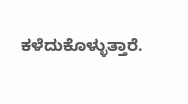ಕಳೆದುಕೊಳ್ಳುತ್ತಾರೆ.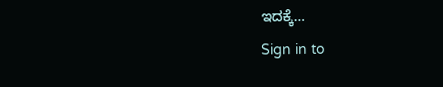ಇದಕ್ಕೆ…
Sign in to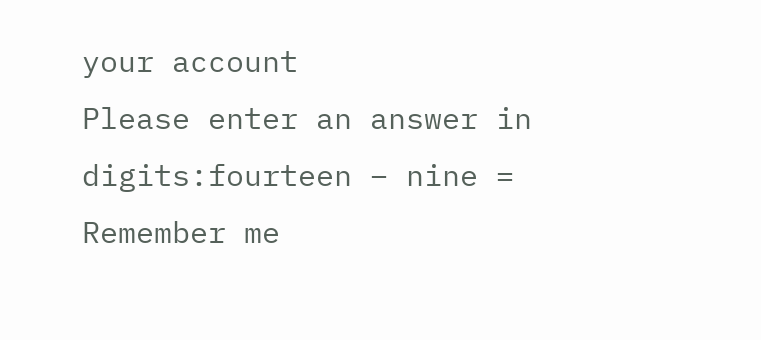your account
Please enter an answer in digits:fourteen − nine =
Remember me